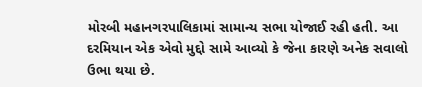મોરબી મહાનગરપાલિકામાં સામાન્ય સભા યોજાઈ રહી હતી. આ દરમિયાન એક એવો મુદ્દો સામે આવ્યો કે જેના કારણે અનેક સવાલો ઉભા થયા છે.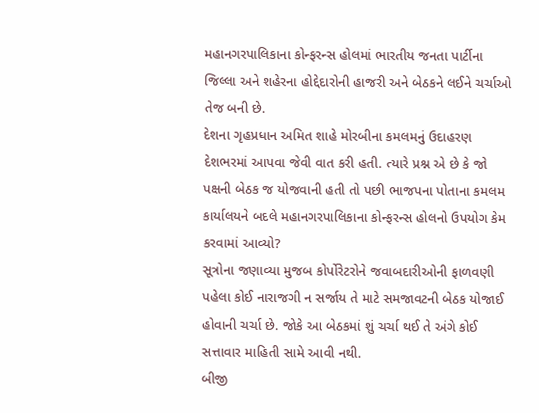મહાનગરપાલિકાના કોન્ફરન્સ હોલમાં ભારતીય જનતા પાર્ટીના જિલ્લા અને શહેરના હોદ્દેદારોની હાજરી અને બેઠકને લઈને ચર્ચાઓ તેજ બની છે.
દેશના ગૃહપ્રધાન અમિત શાહે મોરબીના કમલમનું ઉદાહરણ દેશભરમાં આપવા જેવી વાત કરી હતી. ત્યારે પ્રશ્ન એ છે કે જો પક્ષની બેઠક જ યોજવાની હતી તો પછી ભાજપના પોતાના કમલમ કાર્યાલયને બદલે મહાનગરપાલિકાના કોન્ફરન્સ હોલનો ઉપયોગ કેમ કરવામાં આવ્યો?
સૂત્રોના જણાવ્યા મુજબ કોર્પોરેટરોને જવાબદારીઓની ફાળવણી પહેલા કોઈ નારાજગી ન સર્જાય તે માટે સમજાવટની બેઠક યોજાઈ હોવાની ચર્ચા છે. જોકે આ બેઠકમાં શું ચર્ચા થઈ તે અંગે કોઈ સત્તાવાર માહિતી સામે આવી નથી.
બીજી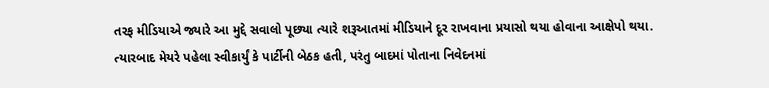તરફ મીડિયાએ જ્યારે આ મુદ્દે સવાલો પૂછ્યા ત્યારે શરૂઆતમાં મીડિયાને દૂર રાખવાના પ્રયાસો થયા હોવાના આક્ષેપો થયા. ત્યારબાદ મેયરે પહેલા સ્વીકાર્યું કે પાર્ટીની બેઠક હતી, પરંતુ બાદમાં પોતાના નિવેદનમાં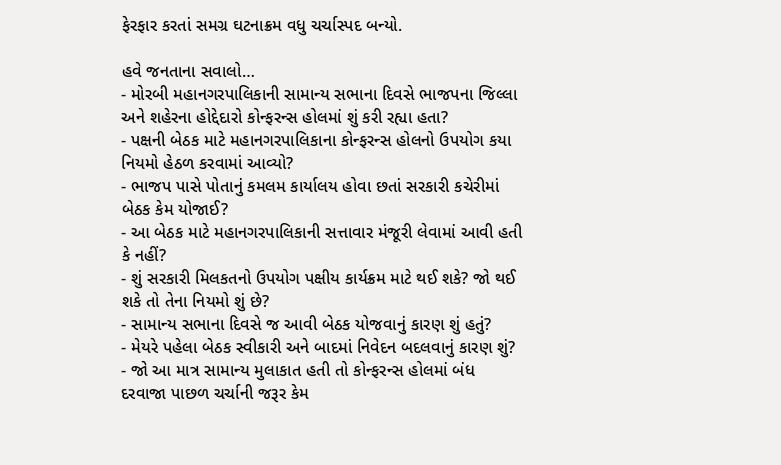ફેરફાર કરતાં સમગ્ર ઘટનાક્રમ વધુ ચર્ચાસ્પદ બન્યો.

હવે જનતાના સવાલો…
- મોરબી મહાનગરપાલિકાની સામાન્ય સભાના દિવસે ભાજપના જિલ્લા અને શહેરના હોદ્દેદારો કોન્ફરન્સ હોલમાં શું કરી રહ્યા હતા?
- પક્ષની બેઠક માટે મહાનગરપાલિકાના કોન્ફરન્સ હોલનો ઉપયોગ કયા નિયમો હેઠળ કરવામાં આવ્યો?
- ભાજપ પાસે પોતાનું કમલમ કાર્યાલય હોવા છતાં સરકારી કચેરીમાં બેઠક કેમ યોજાઈ?
- આ બેઠક માટે મહાનગરપાલિકાની સત્તાવાર મંજૂરી લેવામાં આવી હતી કે નહીં?
- શું સરકારી મિલકતનો ઉપયોગ પક્ષીય કાર્યક્રમ માટે થઈ શકે? જો થઈ શકે તો તેના નિયમો શું છે?
- સામાન્ય સભાના દિવસે જ આવી બેઠક યોજવાનું કારણ શું હતું?
- મેયરે પહેલા બેઠક સ્વીકારી અને બાદમાં નિવેદન બદલવાનું કારણ શું?
- જો આ માત્ર સામાન્ય મુલાકાત હતી તો કોન્ફરન્સ હોલમાં બંધ દરવાજા પાછળ ચર્ચાની જરૂર કેમ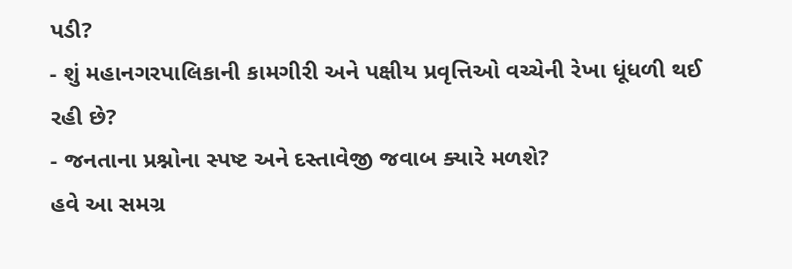પડી?
- શું મહાનગરપાલિકાની કામગીરી અને પક્ષીય પ્રવૃત્તિઓ વચ્ચેની રેખા ધૂંધળી થઈ રહી છે?
- જનતાના પ્રશ્નોના સ્પષ્ટ અને દસ્તાવેજી જવાબ ક્યારે મળશે?
હવે આ સમગ્ર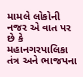મામલે લોકોની નજર એ વાત પર છે કે મહાનગરપાલિકા તંત્ર અને ભાજપના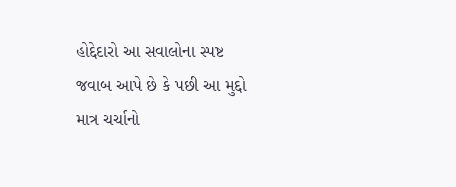હોદ્દેદારો આ સવાલોના સ્પષ્ટ જવાબ આપે છે કે પછી આ મુદ્દો માત્ર ચર્ચાનો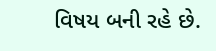વિષય બની રહે છે.